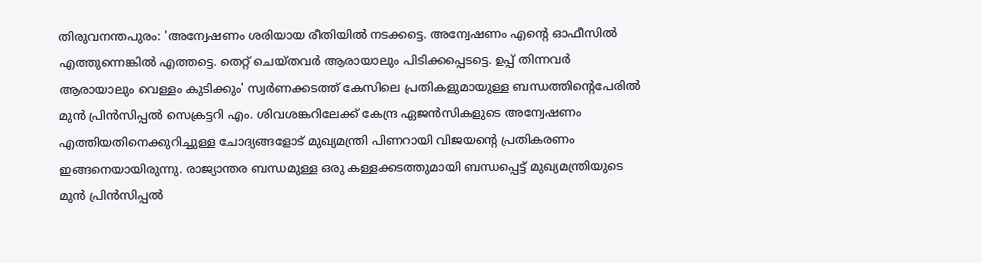തിരുവനന്തപുരം: 'അന്വേഷണം ശരിയായ രീതിയിൽ നടക്കട്ടെ. അന്വേഷണം എന്റെ ഓഫീസിൽ എത്തുന്നെങ്കിൽ എത്തട്ടെ. തെറ്റ് ചെയ്തവർ ആരായാലും പിടിക്കപ്പെടട്ടെ. ഉപ്പ് തിന്നവർ ആരായാലും വെള്ളം കുടിക്കും' സ്വർണക്കടത്ത് കേസിലെ പ്രതികളുമായുള്ള ബന്ധത്തിന്റെപേരിൽ മുൻ പ്രിൻസിപ്പൽ സെക്രട്ടറി എം. ശിവശങ്കറിലേക്ക് കേന്ദ്ര ഏജൻസികളുടെ അന്വേഷണം എത്തിയതിനെക്കുറിച്ചുള്ള ചോദ്യങ്ങളോട് മുഖ്യമന്ത്രി പിണറായി വിജയന്റെ പ്രതികരണം ഇങ്ങനെയായിരുന്നു. രാജ്യാന്തര ബന്ധമുള്ള ഒരു കള്ളക്കടത്തുമായി ബന്ധപ്പെട്ട് മുഖ്യമന്ത്രിയുടെ മുൻ പ്രിൻസിപ്പൽ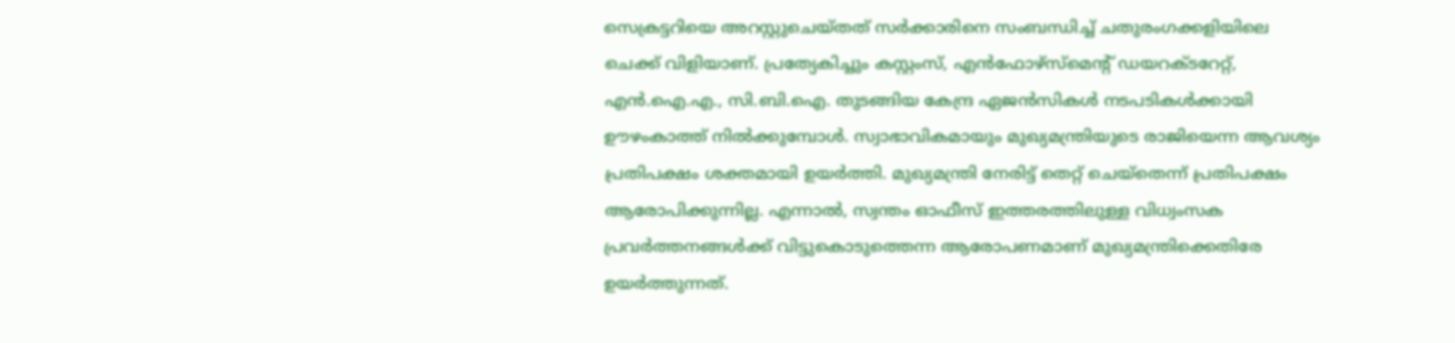സെക്രട്ടറിയെ അറസ്റ്റുചെയ്തത് സർക്കാരിനെ സംബന്ധിച്ച് ചതുരംഗക്കളിയിലെ ചെക്ക് വിളിയാണ്. പ്രത്യേകിച്ചും കസ്റ്റംസ്, എൻഫോഴ്സ്മെന്റ് ഡയറക്ടറേറ്റ്, എൻ.ഐ.എ., സി.ബി.ഐ. തുടങ്ങിയ കേന്ദ്ര ഏജൻസികൾ നടപടികൾക്കായി ഊഴംകാത്ത് നിൽക്കുമ്പോൾ. സ്വാഭാവികമായും മുഖ്യമന്ത്രിയുടെ രാജിയെന്ന ആവശ്യം പ്രതിപക്ഷം ശക്തമായി ഉയർത്തി. മുഖ്യമന്ത്രി നേരിട്ട് തെറ്റ് ചെയ്തെന്ന് പ്രതിപക്ഷം ആരോപിക്കുന്നില്ല. എന്നാൽ, സ്വന്തം ഓഫീസ് ഇത്തരത്തിലുള്ള വിധ്വംസക പ്രവർത്തനങ്ങൾക്ക് വിട്ടുകൊടുത്തെന്ന ആരോപണമാണ് മുഖ്യമന്ത്രിക്കെതിരേ ഉയർത്തുന്നത്.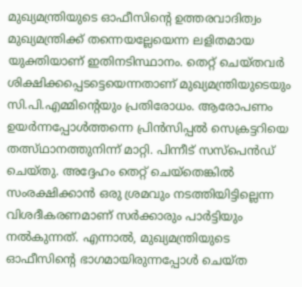മുഖ്യമന്ത്രിയുടെ ഓഫീസിന്റെ ഉത്തരവാദിത്വം മുഖ്യമന്ത്രിക്ക് തന്നെയല്ലേയെന്ന ലളിതമായ യുക്തിയാണ് ഇതിനടിസ്ഥാനം. തെറ്റ് ചെയ്തവർ ശിക്ഷിക്കപ്പെടട്ടെയെന്നതാണ് മുഖ്യമന്ത്രിയുടെയും സി.പി.എമ്മിന്റെയും പ്രതിരോധം. ആരോപണം ഉയർന്നപ്പോൾത്തന്നെ പ്രിൻസിപ്പൽ സെക്രട്ടറിയെ തത്സ്ഥാനത്തുനിന്ന് മാറ്റി. പിന്നീട് സസ്പെൻഡ് ചെയ്തു. അദ്ദേഹം തെറ്റ് ചെയ്തെങ്കിൽ സംരക്ഷിക്കാൻ ഒരു ശ്രമവും നടത്തിയിട്ടില്ലെന്ന വിശദീകരണമാണ് സർക്കാരും പാർട്ടിയും നൽകുന്നത്. എന്നാൽ, മുഖ്യമന്ത്രിയുടെ ഓഫീസിന്റെ ഭാഗമായിരുന്നപ്പോൾ ചെയ്ത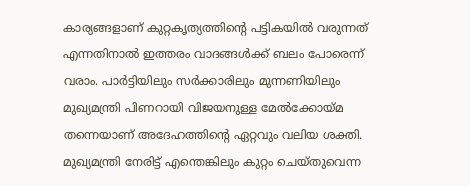കാര്യങ്ങളാണ് കുറ്റകൃത്യത്തിന്റെ പട്ടികയിൽ വരുന്നത് എന്നതിനാൽ ഇത്തരം വാദങ്ങൾക്ക് ബലം പോരെന്ന് വരാം. പാർട്ടിയിലും സർക്കാരിലും മുന്നണിയിലും മുഖ്യമന്ത്രി പിണറായി വിജയനുള്ള മേൽക്കോയ്മ തന്നെയാണ് അദേഹത്തിന്റെ ഏറ്റവും വലിയ ശക്തി. മുഖ്യമന്ത്രി നേരിട്ട് എന്തെങ്കിലും കുറ്റം ചെയ്തുവെന്ന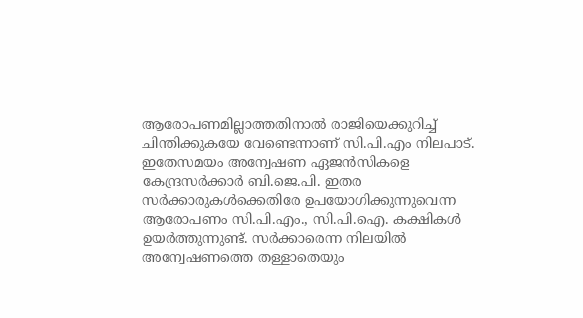ആരോപണമില്ലാത്തതിനാൽ രാജിയെക്കുറിച്ച് ചിന്തിക്കുകയേ വേണ്ടെന്നാണ് സി.പി.എം നിലപാട്. ഇതേസമയം അന്വേഷണ ഏജൻസികളെ കേന്ദ്രസർക്കാർ ബി.ജെ.പി. ഇതര സർക്കാരുകൾക്കെതിരേ ഉപയോഗിക്കുന്നുവെന്ന ആരോപണം സി.പി.എം., സി.പി.ഐ. കക്ഷികൾ ഉയർത്തുന്നുണ്ട്. സർക്കാരെന്ന നിലയിൽ അന്വേഷണത്തെ തള്ളാതെയും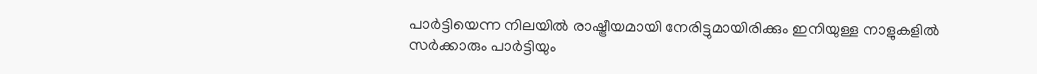പാർട്ടിയെന്ന നിലയിൽ രാഷ്ട്രീയമായി നേരിട്ടുമായിരിക്കും ഇനിയുള്ള നാളുകളിൽ സർക്കാരും പാർട്ടിയും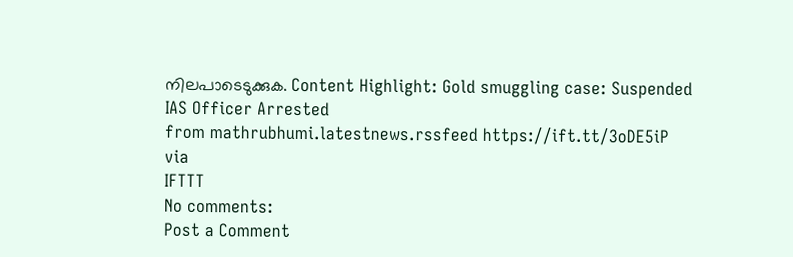നിലപാടെടുക്കുക. Content Highlight: Gold smuggling case: Suspended IAS Officer Arrested
from mathrubhumi.latestnews.rssfeed https://ift.tt/3oDE5iP
via
IFTTT
No comments:
Post a Comment